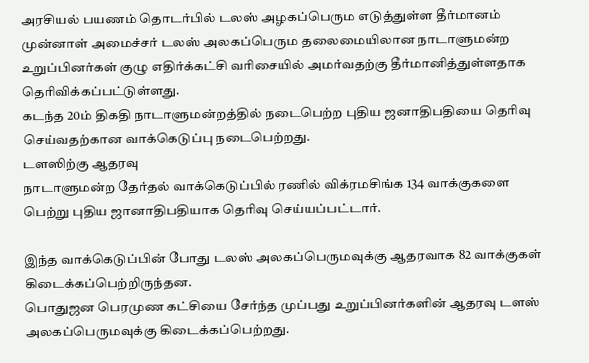அரசியல் பயணம் தொடர்பில் டலஸ் அழகப்பெரும எடுத்துள்ள தீர்மானம்
முன்னாள் அமைச்சர் டலஸ் அலகப்பெரும தலைமையிலான நாடாளுமன்ற உறுப்பினர்கள் குழு எதிர்க்கட்சி வரிசையில் அமர்வதற்கு தீர்மானித்துள்ளதாக தெரிவிக்கப்பட்டுள்ளது.
கடந்த 20ம் திகதி நாடாளுமன்றத்தில் நடைபெற்ற புதிய ஜனாதிபதியை தெரிவு செய்வதற்கான வாக்கெடுப்பு நடைபெற்றது.
டளஸிற்கு ஆதரவு
நாடாளுமன்ற தேர்தல் வாக்கெடுப்பில் ரணில் விக்ரமசிங்க 134 வாக்குகளை பெற்று புதிய ஜானாதிபதியாக தெரிவு செய்யப்பட்டார்.

இந்த வாக்கெடுப்பின் போது டலஸ் அலகப்பெருமவுக்கு ஆதரவாக 82 வாக்குகள் கிடைக்கப்பெற்றிருந்தன.
பொதுஜன பெரமுண கட்சியை சேர்ந்த முப்பது உறுப்பினர்களின் ஆதரவு டளஸ் அலகப்பெருமவுக்கு கிடைக்கப்பெற்றது.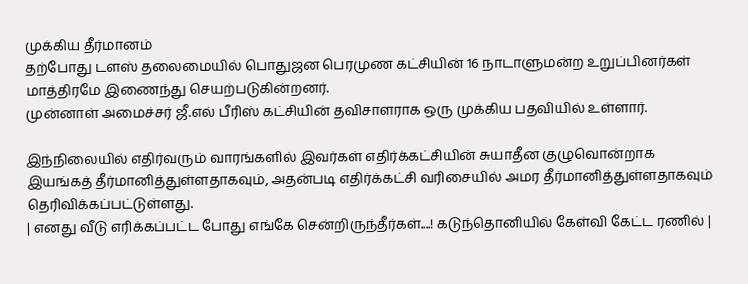முக்கிய தீர்மானம்
தற்போது டளஸ் தலைமையில் பொதுஜன பெரமுண கட்சியின் 16 நாடாளுமன்ற உறுப்பினர்கள் மாத்திரமே இணைந்து செயற்படுகின்றனர்.
முன்னாள் அமைச்சர் ஜீ.எல் பீரிஸ் கட்சியின் தவிசாளராக ஒரு முக்கிய பதவியில் உள்ளார்.

இந்நிலையில் எதிர்வரும் வாரங்களில் இவர்கள் எதிர்க்கட்சியின் சுயாதீன குழுவொன்றாக இயங்கத் தீர்மானித்துள்ளதாகவும், அதன்படி எதிர்க்கட்சி வரிசையில் அமர தீர்மானித்துள்ளதாகவும் தெரிவிக்கப்பட்டுள்ளது.
| எனது வீடு எரிக்கப்பட்ட போது எங்கே சென்றிருந்தீர்கள்....! கடுந்தொனியில் கேள்வி கேட்ட ரணில் |